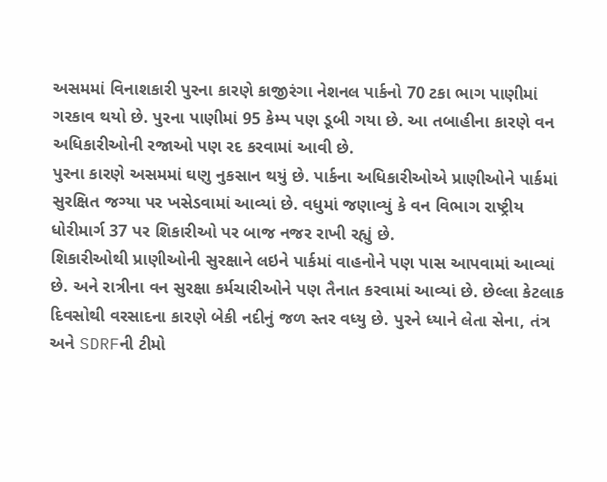અસમમાં વિનાશકારી પુરના કારણે કાજીરંગા નેશનલ પાર્કનો 70 ટકા ભાગ પાણીમાં ગરકાવ થયો છે. પુરના પાણીમાં 95 કેમ્પ પણ ડૂબી ગયા છે. આ તબાહીના કારણે વન અધિકારીઓની રજાઓ પણ રદ કરવામાં આવી છે.
પુરના કારણે અસમમાં ઘણુ નુકસાન થયું છે. પાર્કના અધિકારીઓએ પ્રાણીઓને પાર્કમાં સુરક્ષિત જગ્યા પર ખસેડવામાં આવ્યાં છે. વધુમાં જણાવ્યું કે વન વિભાગ રાષ્ટ્રીય ધોરીમાર્ગ 37 પર શિકારીઓ પર બાજ નજર રાખી રહ્યું છે.
શિકારીઓથી પ્રાણીઓની સુરક્ષાને લઇને પાર્કમાં વાહનોને પણ પાસ આપવામાં આવ્યાં છે. અને રાત્રીના વન સુરક્ષા કર્મચારીઓને પણ તૈનાત કરવામાં આવ્યાં છે. છેલ્લા કેટલાક દિવસોથી વરસાદના કારણે બેકી નદીનું જળ સ્તર વધ્યુ છે. પુરને ધ્યાને લેતા સેના, તંત્ર અને SDRFની ટીમો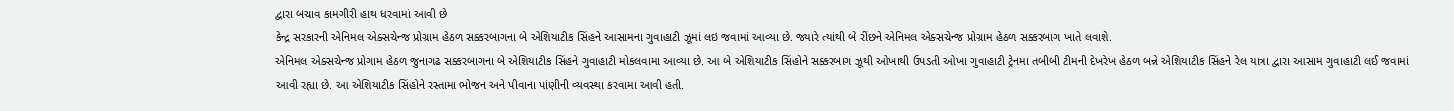દ્વારા બચાવ કામગીરી હાથ ધરવામાં આવી છે
કેન્દ્ર સરકારની એનિમલ એક્સચેન્જ પ્રોગ્રામ હેઠળ સક્કરબાગના બે એશિયાટીક સિંહને આસામના ગુવાહાટી ઝૂમાં લઇ જવામાં આવ્યા છે. જ્યારે ત્યાંથી બે રીંછને એનિમલ એક્સચેન્જ પ્રોગ્રામ હેઠળ સક્કરબાગ ખાતે લવાશે.
એનિમલ એક્સચેન્જ પ્રોગામ હેઠળ જુનાગઢ સક્કરબાગના બે એશિયાટીક સિંહને ગુવાહાટી મોકલવામા આવ્યા છે. આ બે એશિયાટીક સિંહોને સક્કરબાગ ઝૂથી ઓખાથી ઉપડતી ઓખા ગુવાહાટી ટ્રેનમા તબીબી ટીમની દેખરેખ હેઠળ બન્ને એશિયાટીક સિંહને રેલ યાત્રા દ્વારા આસામ ગુવાહાટી લઈ જવામાં આવી રહ્યા છે. આ એશિયાટીક સિંહોને રસ્તામા ભોજન અને પીવાના પાંણીની વ્યવસ્થા કરવામા આવી હતી.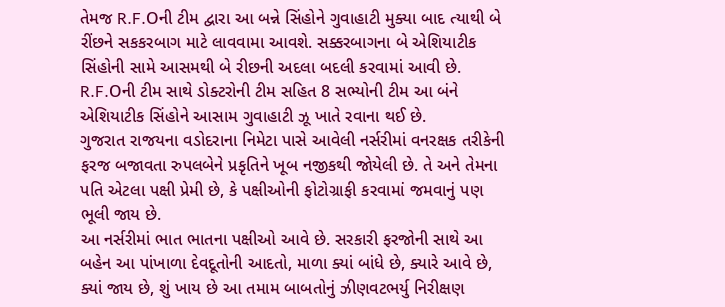તેમજ R.F.Oની ટીમ દ્વારા આ બન્ને સિંહોને ગુવાહાટી મુક્યા બાદ ત્યાથી બે રીંછને સકકરબાગ માટે લાવવામા આવશે. સક્કરબાગના બે એશિયાટીક સિંહોની સામે આસમથી બે રીછની અદલા બદલી કરવામાં આવી છે. R.F.Oની ટીમ સાથે ડોક્ટરોની ટીમ સહિત 8 સભ્યોની ટીમ આ બંને એશિયાટીક સિંહોને આસામ ગુવાહાટી ઝૂ ખાતે રવાના થઈ છે.
ગુજરાત રાજયના વડોદરાના નિમેટા પાસે આવેલી નર્સરીમાં વનરક્ષક તરીકેની ફરજ બજાવતા રુપલબેને પ્રકૃતિને ખૂબ નજીકથી જોયેલી છે. તે અને તેમના પતિ એટલા પક્ષી પ્રેમી છે, કે પક્ષીઓની ફોટોગ્રાફી કરવામાં જમવાનું પણ ભૂલી જાય છે.
આ નર્સરીમાં ભાત ભાતના પક્ષીઓ આવે છે. સરકારી ફરજોની સાથે આ બહેન આ પાંખાળા દેવદૂતોની આદતો, માળા ક્યાં બાંધે છે, ક્યારે આવે છે, ક્યાં જાય છે, શું ખાય છે આ તમામ બાબતોનું ઝીણવટભર્યુ નિરીક્ષણ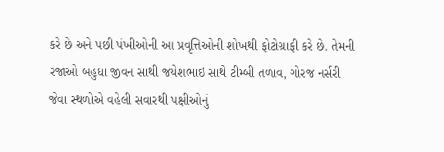કરે છે અને પછી પંખીઓની આ પ્રવૃત્તિઓની શોખથી ફોટોગ્રાફી કરે છે. તેમની રજાઓ બહુધા જીવન સાથી જયેશભાઇ સાથે ટીમ્બી તળાવ, ગોરજ નર્સરી જેવા સ્થળોએ વહેલી સવારથી પક્ષીઓનું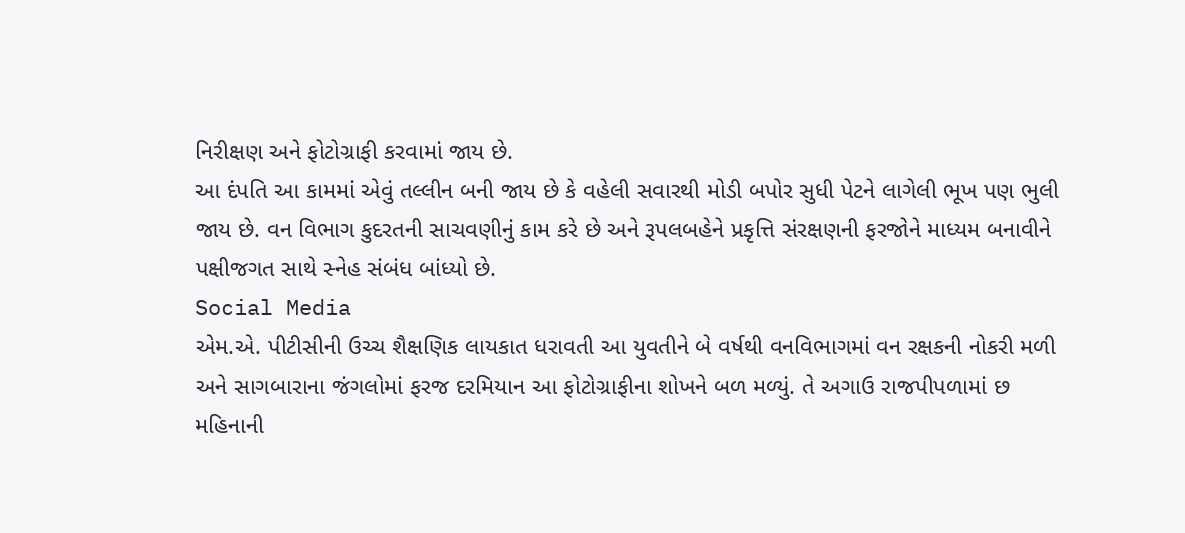નિરીક્ષણ અને ફોટોગ્રાફી કરવામાં જાય છે.
આ દંપતિ આ કામમાં એવું તલ્લીન બની જાય છે કે વહેલી સવારથી મોડી બપોર સુધી પેટને લાગેલી ભૂખ પણ ભુલી જાય છે. વન વિભાગ કુદરતની સાચવણીનું કામ કરે છે અને રૂપલબહેને પ્રકૃત્તિ સંરક્ષણની ફરજોને માધ્યમ બનાવીને પક્ષીજગત સાથે સ્નેહ સંબંધ બાંધ્યો છે.
Social Media
એમ.એ. પીટીસીની ઉચ્ચ શૈક્ષણિક લાયકાત ધરાવતી આ યુવતીને બે વર્ષથી વનવિભાગમાં વન રક્ષકની નોકરી મળી અને સાગબારાના જંગલોમાં ફરજ દરમિયાન આ ફોટોગ્રાફીના શોખને બળ મળ્યું. તે અગાઉ રાજપીપળામાં છ મહિનાની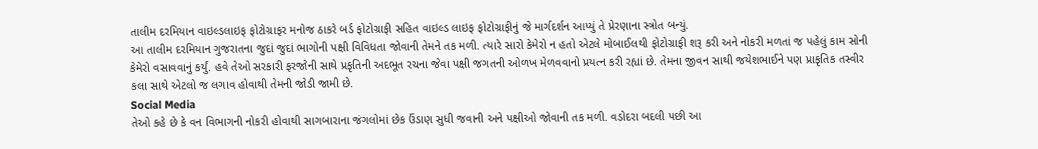તાલીમ દરમિયાન વાઇલ્ડલાઇફ ફોટોગ્રાફર મનોજ ઠાકરે બર્ડ ફોટોગ્રાફી સહિત વાઇલ્ડ લાઇફ ફોટોગ્રાફીનું જે માર્ગદર્શન આપ્યું તે પ્રેરણાના સ્ત્રોત બન્યું.
આ તાલીમ દરમિયાન ગુજરાતના જુદાં જુદાં ભાગોની પક્ષી વિવિધતા જોવાની તેમને તક મળી. ત્યારે સારો કેમેરો ન હતો એટલે મોબાઈલથી ફોટોગ્રાફી શરૂ કરી અને નોકરી મળતાં જ પહેલું કામ સોની કેમેરો વસાવવાનું કર્યું. હવે તેઓ સરકારી ફરજોની સાથે પ્રકૃતિની અદભૂત રચના જેવા પક્ષી જગતની ઓળખ મેળવવાનો પ્રયત્ન કરી રહ્યાં છે. તેમના જીવન સાથી જયેશભાઈને પણ પ્રાકૃતિક તસ્વીર કલા સાથે એટલો જ લગાવ હોવાથી તેમની જોડી જામી છે.
Social Media
તેઓ કહે છે કે વન વિભાગની નોકરી હોવાથી સાગબારાના જંગલોમાં છેક ઉંડાણ સુધી જવાની અને પક્ષીઓ જોવાની તક મળી. વડોદરા બદલી પછી આ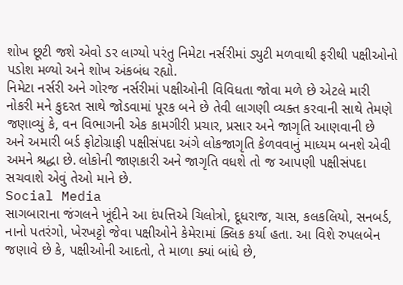શોખ છૂટી જશે એવો ડર લાગ્યો પરંતુ નિમેટા નર્સરીમાં ડ્યુટી મળવાથી ફરીથી પક્ષીઓનો પડોશ મળ્યો અને શોખ અંકબંધ રહ્યો.
નિમેટા નર્સરી અને ગોરજ નર્સરીમાં પક્ષીઓની વિવિધતા જોવા મળે છે એટલે મારી નોકરી મને કુદરત સાથે જોડવામાં પૂરક બને છે તેવી લાગણી વ્યક્ત કરવાની સાથે તેમણે જણાવ્યું કે, વન વિભાગની એક કામગીરી પ્રચાર, પ્રસાર અને જાગૃતિ આણવાની છે અને અમારી બર્ડ ફોટોગ્રાફી પક્ષીસંપદા અંગે લોકજાગૃતિ કેળવવાનું માધ્યમ બનશે એવી અમને શ્રદ્ધા છે. લોકોની જાણકારી અને જાગૃતિ વધશે તો જ આપણી પક્ષીસંપદા સચવાશે એવું તેઓ માને છે.
Social Media
સાગબારાના જંગલને ખૂંદીને આ દંપત્તિએ ચિલોત્રો, દૂધરાજ, ચાસ, કલકલિયો, સનબર્ડ, નાનો પતરંગો, ખેરખટ્ટો જેવા પક્ષીઓને કેમેરામાં ક્લિક કર્યા હતા. આ વિશે રુપલબેન જણાવે છે કે, પક્ષીઓની આદતો, તે માળા ક્યાં બાંધે છે,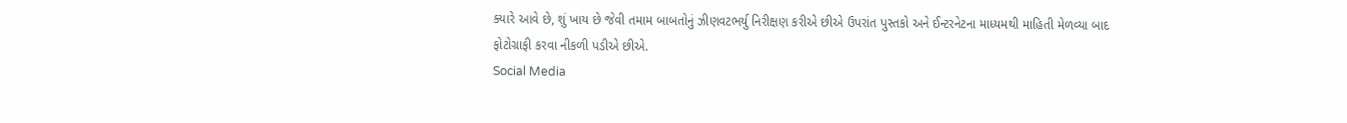ક્યારે આવે છે, શું ખાય છે જેવી તમામ બાબતોનું ઝીણવટભર્યુ નિરીક્ષણ કરીએ છીએ ઉપરાંત પુસ્તકો અને ઈન્ટરનેટના માધ્યમથી માહિતી મેળવ્યા બાદ ફોટોગ્રાફી કરવા નીકળી પડીએ છીએ.
Social Media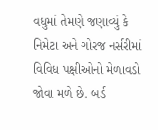વધુમાં તેમણે જણાવ્યું કે નિમેટા અને ગોરજ નર્સરીમાં વિવિધ પક્ષીઓનો મેળાવડો જોવા મળે છે. બર્ડ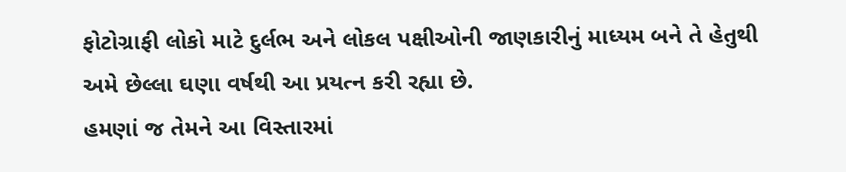ફોટોગ્રાફી લોકો માટે દુર્લભ અને લોકલ પક્ષીઓની જાણકારીનું માધ્યમ બને તે હેતુથી અમે છેલ્લા ઘણા વર્ષથી આ પ્રયત્ન કરી રહ્યા છે.
હમણાં જ તેમને આ વિસ્તારમાં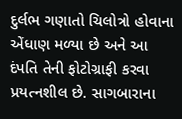દુર્લભ ગણાતો ચિલોત્રો હોવાના એંધાણ મળ્યા છે અને આ દંપતિ તેની ફોટોગ્રાફી કરવા પ્રયત્નશીલ છે. સાગબારાના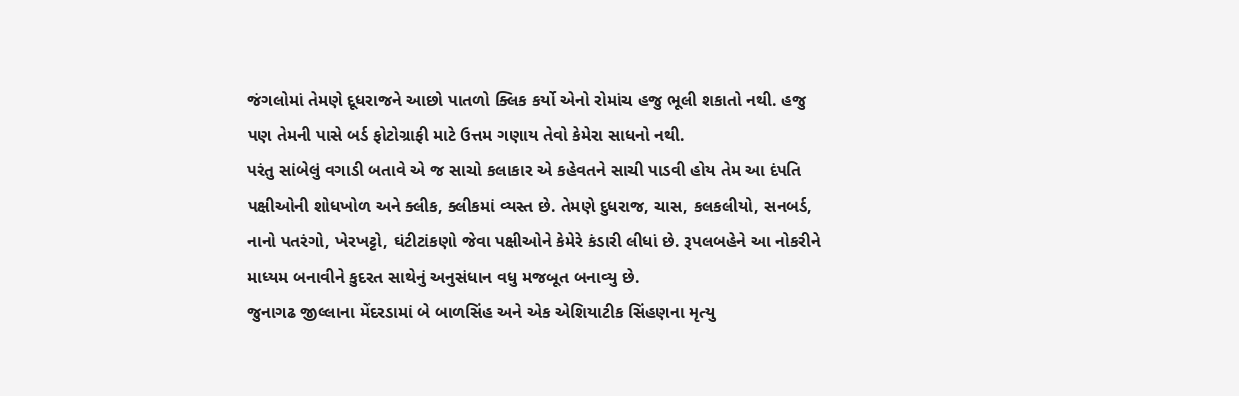જંગલોમાં તેમણે દૂધરાજને આછો પાતળો ક્લિક કર્યો એનો રોમાંચ હજુ ભૂલી શકાતો નથી. હજુ પણ તેમની પાસે બર્ડ ફોટોગ્રાફી માટે ઉત્તમ ગણાય તેવો કેમેરા સાધનો નથી.
પરંતુ સાંબેલું વગાડી બતાવે એ જ સાચો કલાકાર એ કહેવતને સાચી પાડવી હોય તેમ આ દંપતિ પક્ષીઓની શોધખોળ અને ક્લીક, ક્લીકમાં વ્યસ્ત છે. તેમણે દુધરાજ, ચાસ, કલકલીયો, સનબર્ડ, નાનો પતરંગો, ખેરખટ્ટો, ઘંટીટાંકણો જેવા પક્ષીઓને કેમેરે કંડારી લીધાં છે. રૂપલબહેને આ નોકરીને માધ્યમ બનાવીને કુદરત સાથેનું અનુસંધાન વધુ મજબૂત બનાવ્યુ છે.
જુનાગઢ જીલ્લાના મેંદરડામાં બે બાળસિંહ અને એક એશિયાટીક સિંહણના મૃત્યુ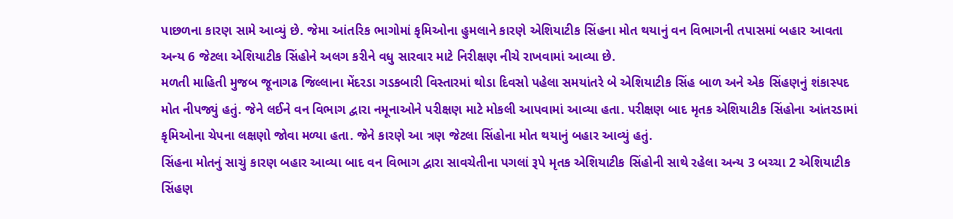પાછળના કારણ સામે આવ્યું છે. જેમા આંતરિક ભાગોમાં કૃમિઓના હુમલાને કારણે એશિયાટીક સિંહના મોત થયાનું વન વિભાગની તપાસમાં બહાર આવતા અન્ય 6 જેટલા એશિયાટીક સિંહોને અલગ કરીને વધુ સારવાર માટે નિરીક્ષણ નીચે રાખવામાં આવ્યા છે.
મળતી માહિતી મુજબ જૂનાગઢ જિલ્લાના મેંદરડા ગડકબારી વિસ્તારમાં થોડા દિવસો પહેલા સમયાંતરે બે એશિયાટીક સિંહ બાળ અને એક સિંહણનું શંકાસ્પદ મોત નીપજ્યું હતું. જેને લઈને વન વિભાગ દ્વારા નમૂનાઓને પરીક્ષણ માટે મોકલી આપવામાં આવ્યા હતા. પરીક્ષણ બાદ મૃતક એશિયાટીક સિંહોના આંતરડામાં કૃમિઓના ચેપના લક્ષણો જોવા મળ્યા હતા. જેને કારણે આ ત્રણ જેટલા સિંહોના મોત થયાનું બહાર આવ્યું હતું.
સિંહના મોતનું સાચું કારણ બહાર આવ્યા બાદ વન વિભાગ દ્વારા સાવચેતીના પગલાં રૂપે મૃતક એશિયાટીક સિંહોની સાથે રહેલા અન્ય 3 બચ્ચા 2 એશિયાટીક સિંહણ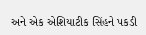અને એક એશિયાટીક સિંહને પકડી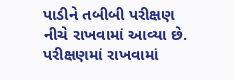પાડીને તબીબી પરીક્ષણ નીચે રાખવામાં આવ્યા છે. પરીક્ષણમાં રાખવામાં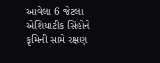આવેલા 6 જેટલા એશિયાટીક સિંહોને કૃમિની સામે રક્ષણ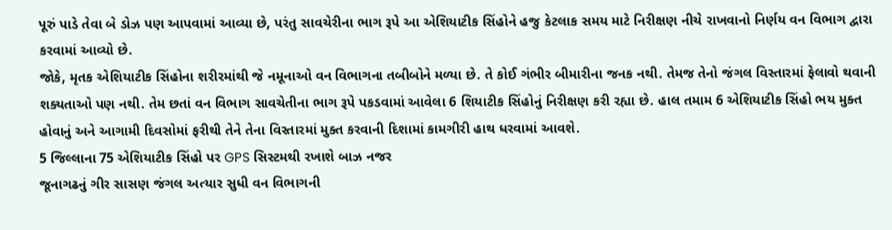પૂરું પાડે તેવા બે ડોઝ પણ આપવામાં આવ્યા છે, પરંતુ સાવચેરીના ભાગ રૂપે આ એશિયાટીક સિંહોને હજુ કેટલાક સમય માટે નિરીક્ષણ નીચે રાખવાનો નિર્ણય વન વિભાગ દ્વારા કરવામાં આવ્યો છે.
જોકે, મૃતક એશિયાટીક સિંહોના શરીરમાંથી જે નમૂનાઓ વન વિભાગના તબીબોને મળ્યા છે. તે કોઈ ગંભીર બીમારીના જનક નથી. તેમજ તેનો જંગલ વિસ્તારમાં ફેલાવો થવાની શક્યતાઓ પણ નથી. તેમ છતાં વન વિભાગ સાવચેતીના ભાગ રૂપે પકડવામાં આવેલા 6 શિયાટીક સિંહોનું નિરીક્ષણ કરી રહ્યા છે. હાલ તમામ 6 એશિયાટીક સિંહો ભય મુક્ત હોવાનું અને આગામી દિવસોમાં ફરીથી તેને તેના વિસ્તારમાં મુક્ત કરવાની દિશામાં કામગીરી હાથ ધરવામાં આવશે.
5 જિલ્લાના 75 એશિયાટીક સિંહો પર GPS સિસ્ટમથી રખાશે બાઝ નજર
જૂનાગઢનું ગીર સાસણ જંગલ અત્યાર સુધી વન વિભાગની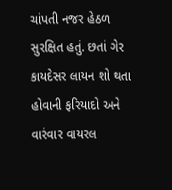ચાંપતી નજર હેઠળ સુરક્ષિત હતું. છતાં ગેર કાયદેસર લાયન શો થતા હોવાની ફરિયાદો અને વારંવાર વાયરલ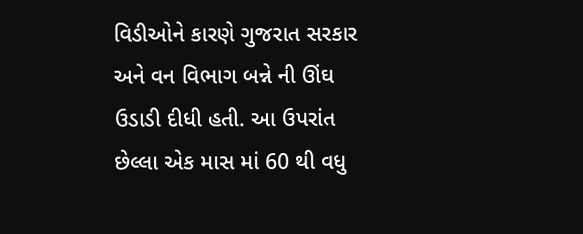વિડીઓને કારણે ગુજરાત સરકાર અને વન વિભાગ બન્ને ની ઊંઘ ઉડાડી દીધી હતી. આ ઉપરાંત છેલ્લા એક માસ માં 60 થી વધુ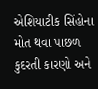એશિયાટીક સિંહોના મોત થવા પાછળ કુદરતી કારણો અને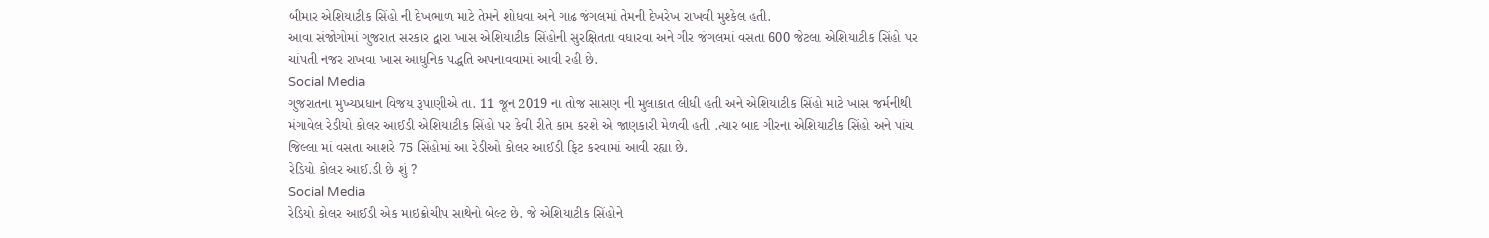બીમાર એશિયાટીક સિંહો ની દેખભાળ માટે તેમને શોધવા અને ગાઢ જંગલમાં તેમની દેખરેખ રાખવી મુશ્કેલ હતી.
આવા સંજોગોમાં ગુજરાત સરકાર દ્વારા ખાસ એશિયાટીક સિંહોની સુરક્ષિતતા વધારવા અને ગીર જંગલમાં વસતા 600 જેટલા એશિયાટીક સિંહો પર ચાંપતી નજર રાખવા ખાસ આધુનિક પદ્ધતિ અપનાવવામાં આવી રહી છે.
Social Media
ગુજરાતના મુખ્યપ્રધાન વિજય રૂપાણીએ તા. 11 જૂન 2019 ના તોજ સાસણ ની મુલાકાત લીધી હતી અને એશિયાટીક સિંહો માટે ખાસ જર્મનીથી મંગાવેલ રેડીયો કોલર આઈડી એશિયાટીક સિંહો પર કેવી રીતે કામ કરશે એ જાણકારી મેળવી હતી .ત્યાર બાદ ગીરના એશિયાટીક સિંહો અને પાંચ જિલ્લા માં વસતા આશરે 75 સિંહોમાં આ રેડીઓ કોલર આઈડી ફિટ કરવામાં આવી રહ્યા છે.
રેડિયો કોલર આઈ.ડી છે શું ?
Social Media
રેડિયો કોલર આઈડી એક માઇક્રોચીપ સાથેનો બેલ્ટ છે. જે એશિયાટીક સિંહોને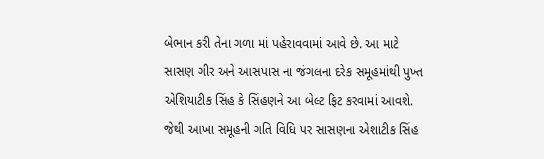બેભાન કરી તેના ગળા માં પહેરાવવામાં આવે છે. આ માટે સાસણ ગીર અને આસપાસ ના જંગલના દરેક સમૂહમાંથી પુખ્ત એશિયાટીક સિંહ કે સિંહણને આ બેલ્ટ ફિટ કરવામાં આવશે. જેથી આખા સમૂહની ગતિ વિધિ પર સાસણના એશાટીક સિંહ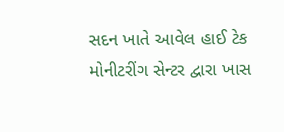સદન ખાતે આવેલ હાઈ ટેક મોનીટરીંગ સેન્ટર દ્વારા ખાસ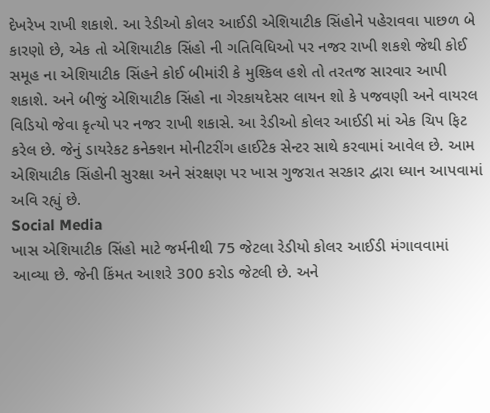દેખરેખ રાખી શકાશે. આ રેડીઓ કોલર આઈડી એશિયાટીક સિંહોને પહેરાવવા પાછળ બે કારણો છે, એક તો એશિયાટીક સિંહો ની ગતિવિધિઓ પર નજર રાખી શકશે જેથી કોઈ સમૂહ ના એશિયાટીક સિંહને કોઈ બીમાંરી કે મુશ્કિલ હશે તો તરતજ સારવાર આપી શકાશે. અને બીજું એશિયાટીક સિંહો ના ગેરકાયદેસર લાયન શો કે પજવણી અને વાયરલ વિડિયો જેવા કૃત્યો પર નજર રાખી શકાસે. આ રેડીઓ કોલર આઈડી માં એક ચિપ ફિટ કરેલ છે. જેનું ડાયરેકટ કનેક્શન મોનીટરીંગ હાઈટેક સેન્ટર સાથે કરવામાં આવેલ છે. આમ એશિયાટીક સિંહોની સુરક્ષા અને સંરક્ષણ પર ખાસ ગુજરાત સરકાર દ્વારા ધ્યાન આપવામાં અવિ રહ્યું છે.
Social Media
ખાસ એશિયાટીક સિંહો માટે જર્મનીથી 75 જેટલા રેડીયો કોલર આઈડી મંગાવવામાં આવ્યા છે. જેની કિંમત આશરે 300 કરોડ જેટલી છે. અને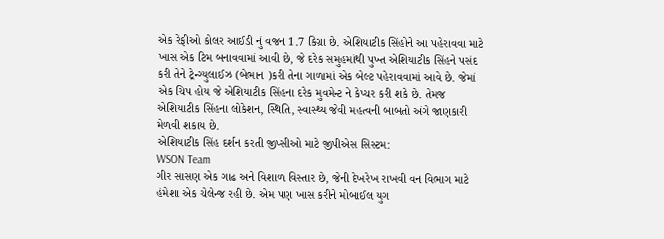એક રેફીઓ કોલર આઈડી નું વજન 1.7 કિગ્રા છે. એશિયાટીક સિંહોને આ પહેરાવવા માટે ખાસ એક ટિમ બનાવવામાં આવી છે, જે દરેક સમુહમાંથી પુખ્ત એશિયાટીક સિંહને પસંદ કરી તેને ટ્રેન્ગ્યુલાઈઝ (બેભાન )કરી તેના ગાળામાં એક બેલ્ટ પહેરાવવામાં આવે છે. જેમાં એક ચિપ હોય જે એશિયાટીક સિંહના દરેક મુવમેન્ટ ને કેપ્ચર કરી શકે છે. તેમજ એશિયાટીક સિંહના લોકેશન, સ્થિતિ, સ્વાસ્થ્ય જેવી મહત્વની બાબતો અંગે જાણકારી મેળવી શકાય છે.
એશિયાટીક સિંહ દર્શન કરતી જીપ્સીઓ માટે જીપીએસ સિસ્ટમ:
WSON Team
ગીર સાસણ એક ગાઢ અને વિશાળ વિસ્તાર છે, જેની દેખરેખ રાખવી વન વિભાગ માટે હંમેશા એક ચેલેન્જ રહી છે. એમ પણ ખાસ કરીને મોબાઈલ યુગ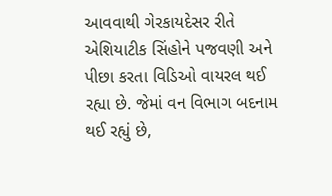આવવાથી ગેરકાયદેસર રીતે એશિયાટીક સિંહોને પજવણી અને પીછા કરતા વિડિઓ વાયરલ થઈ રહ્યા છે. જેમાં વન વિભાગ બદનામ થઈ રહ્યું છે,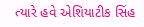ત્યારે હવે એશિયાટીક સિંહ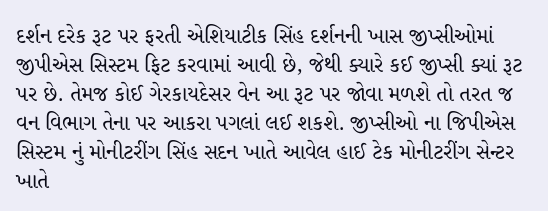દર્શન દરેક રૂટ પર ફરતી એશિયાટીક સિંહ દર્શનની ખાસ જીપ્સીઓમાં જીપીએસ સિસ્ટમ ફિટ કરવામાં આવી છે, જેથી ક્યારે કઈ જીપ્સી ક્યાં રૂટ પર છે. તેમજ કોઈ ગેરકાયદેસર વેન આ રૂટ પર જોવા મળશે તો તરત જ વન વિભાગ તેના પર આકરા પગલાં લઈ શકશે. જીપ્સીઓ ના જિપીએસ સિસ્ટમ નું મોનીટરીંગ સિંહ સદન ખાતે આવેલ હાઈ ટેક મોનીટરીંગ સેન્ટર ખાતે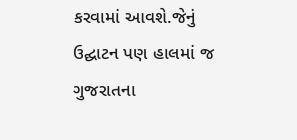કરવામાં આવશે.જેનું ઉદ્ઘાટન પણ હાલમાં જ ગુજરાતના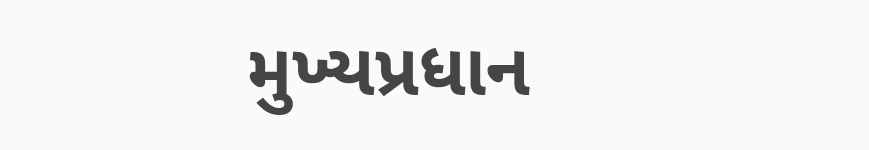મુખ્યપ્રધાન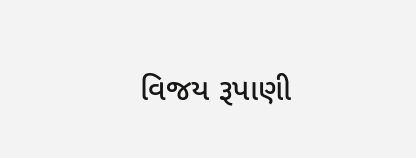વિજય રૂપાણી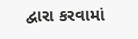દ્વારા કરવામાં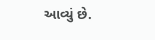આવ્યું છે.